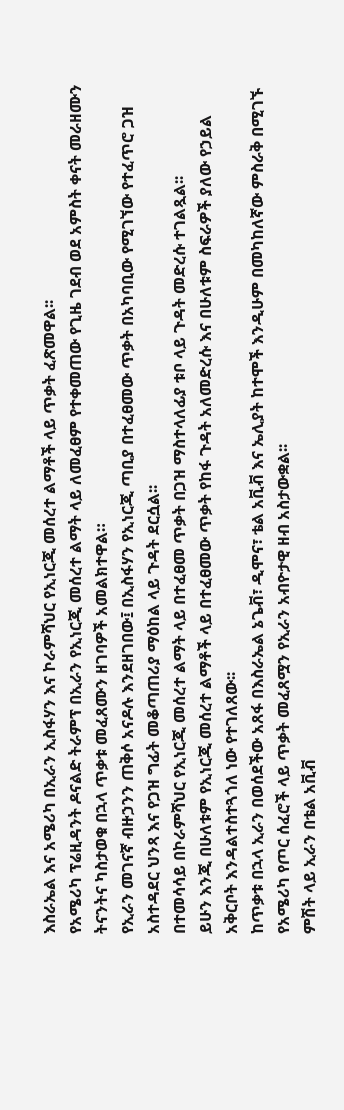እስራኤል እና አሜሪካ በኢራን ኢስፋሃን እና ኮራምሻህር የኢነርጂ መሰረተ ልማቶች ላይ ጥቃት ፈጽመዋል፡፡
የአሜሪካ ፕሬዚዳንት ዶናልድ ትራምፕ በኢራን የኢነርጂ መሰረተ ልማት ላይ ለመፈፀም የተቀመጠው የጊዜ ገደብ ወደ አምስት ቀናት መራዘሙን ትናንትና ካስታወቁ በኋላ ጥቃቱ መፈጸሙን ዘገባዎች አመልክተዋል።
የኢራን መገናኛ ብዙኃንን ጠቅሶ አናዶሉ እንደዘገበው፤ በኢስፋሃን የኢነርጂ ጣቢያ በተፈፀመው ጥቃት በአካባቢው የሚገኘው የተፈጥሮ ጋዝ አስተዳደር ህንጻ እና የጋዝ ግፊት መቆጣጠሪያ ማዕከል ላይ ጉዳት ደርሷል፡፡
በተመሳሳይ በኮራምሻህር የኢነርጂ መሰረተ ልማት ላይ በተፈፀመ ጥቃት በጋዝ ማስተላለፊያ ቱቦ ላይ ጉዳት መድረሱ ተገልጿል፡፡
ይሁን እንጂ በሁለቱም የኢነርጂ መሰረተ ልማቶች ላይ በተፈፀመው ጥቃት የከፋ ጉዳት አለመድረሱ እና በሁለቱም ስፍራዎች ያለው የኃይል አቅርቦት እንዳልተስተጓጎለ ነው የተገለጸው፡፡
ከጥቃቱ በኋላ ኢራን በወሰደችው አጸፋ በእስራኤል ኔጌቭ፣ ዲሞና፣ ቴል አቪቭ እና ኤሊያት ከተሞች እንዲሁም በመካከለኛው ምስራቅ በሚገኙ የአሜሪካ የጦር ሰፈሮች ላይ ጥቃት መፈጸሟን የኢራን አብዮታዊ ዘብ አስታውቋል፡፡
ምሽት ላይ ኢራን በቴል አቪቭ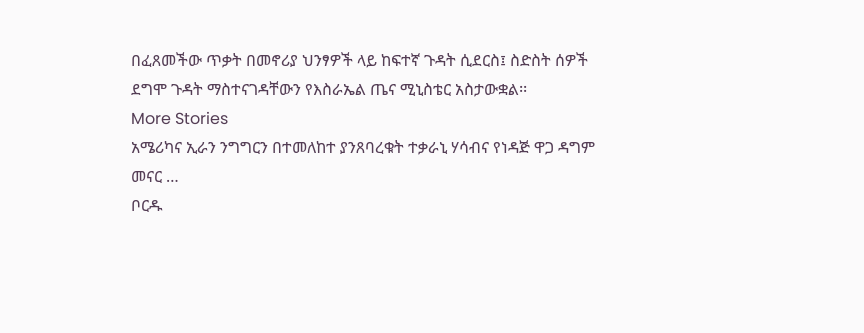በፈጸመችው ጥቃት በመኖሪያ ህንፃዎች ላይ ከፍተኛ ጉዳት ሲደርስ፤ ስድስት ሰዎች ደግሞ ጉዳት ማስተናገዳቸውን የእስራኤል ጤና ሚኒስቴር አስታውቋል፡፡
More Stories
አሜሪካና ኢራን ንግግርን በተመለከተ ያንጸባረቁት ተቃራኒ ሃሳብና የነዳጅ ዋጋ ዳግም መናር …
ቦርዱ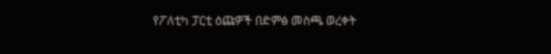የፖለቲካ ፓርቲ ዕጩዎች በድምፅ መስጫ ወረቀት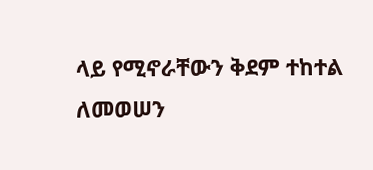ላይ የሚኖራቸውን ቅደም ተከተል ለመወሠን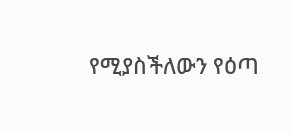የሚያስችለውን የዕጣ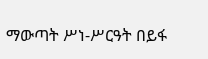ማውጣት ሥነ-ሥርዓት በይፋ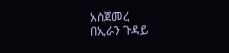አስጀመረ
በኢራን ጉዳይ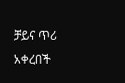ቻይና ጥሪ አቀረበች